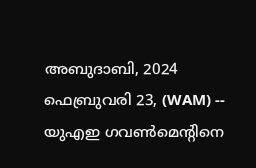അബുദാബി, 2024 ഫെബ്രുവരി 23, (WAM) -- യുഎഇ ഗവൺമെന്റിനെ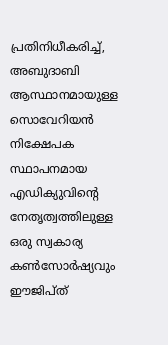പ്രതിനിധീകരിച്ച്, അബുദാബി ആസ്ഥാനമായുള്ള സൊവേറിയൻ നിക്ഷേപക സ്ഥാപനമായ എഡിക്യുവിന്റെ നേതൃത്വത്തിലുള്ള ഒരു സ്വകാര്യ കൺസോർഷ്യവും ഈജിപ്ത്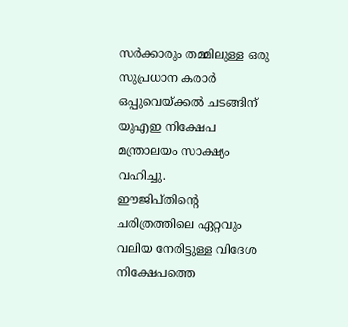സർക്കാരും തമ്മിലുള്ള ഒരു സുപ്രധാന കരാർ ഒപ്പുവെയ്ക്കൽ ചടങ്ങിന് യുഎഇ നിക്ഷേപ മന്ത്രാലയം സാക്ഷ്യം വഹിച്ചു.
ഈജിപ്തിൻ്റെ ചരിത്രത്തിലെ ഏറ്റവും വലിയ നേരിട്ടുള്ള വിദേശ നിക്ഷേപത്തെ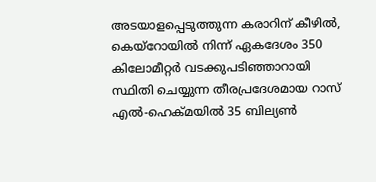അടയാളപ്പെടുത്തുന്ന കരാറിന് കീഴിൽ, കെയ്റോയിൽ നിന്ന് ഏകദേശം 350 കിലോമീറ്റർ വടക്കുപടിഞ്ഞാറായി സ്ഥിതി ചെയ്യുന്ന തീരപ്രദേശമായ റാസ് എൽ-ഹെക്മയിൽ 35 ബില്യൺ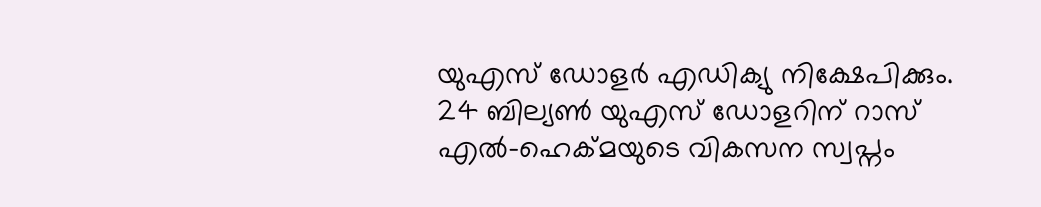യുഎസ് ഡോളർ എഡിക്യു നിക്ഷേപിക്കും. 24 ബില്യൺ യുഎസ് ഡോളറിന് റാസ് എൽ-ഹെക്മയുടെ വികസന സ്വപ്നം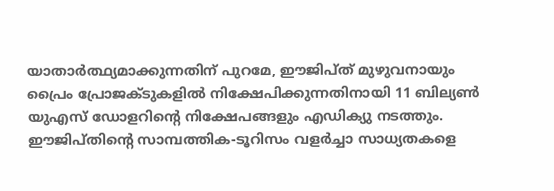യാതാർത്ഥ്യമാക്കുന്നതിന് പുറമേ, ഈജിപ്ത് മുഴുവനായും പ്രൈം പ്രോജക്ടുകളിൽ നിക്ഷേപിക്കുന്നതിനായി 11 ബില്യൺ യുഎസ് ഡോളറിൻ്റെ നിക്ഷേപങ്ങളും എഡിക്യു നടത്തും.
ഈജിപ്തിൻ്റെ സാമ്പത്തിക-ടൂറിസം വളർച്ചാ സാധ്യതകളെ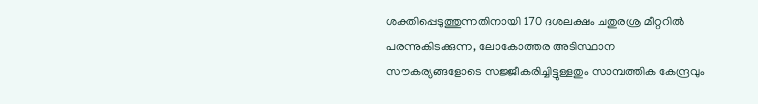ശക്തിപ്പെടുത്തുന്നതിനായി 170 ദശലക്ഷം ചതുരശ്ര മീറ്ററിൽ പരന്നുകിടക്കുന്ന, ലോകോത്തര അടിസ്ഥാന സൗകര്യങ്ങളോടെ സജ്ജീകരിച്ചിട്ടുള്ളതും സാമ്പത്തിക കേന്ദ്രവും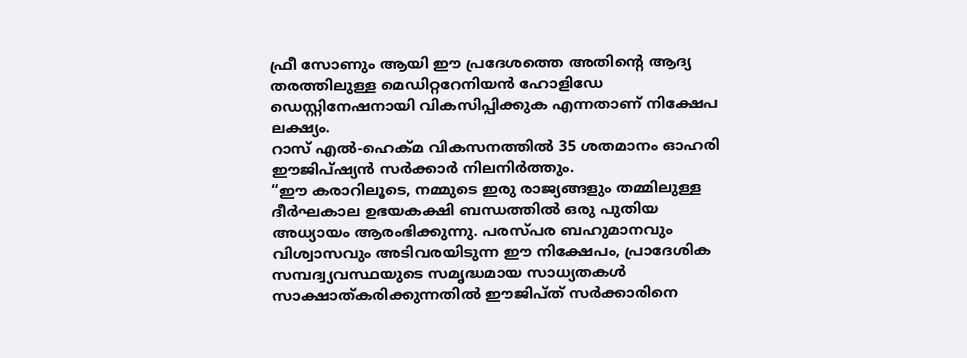ഫ്രീ സോണും ആയി ഈ പ്രദേശത്തെ അതിൻ്റെ ആദ്യ തരത്തിലുള്ള മെഡിറ്ററേനിയൻ ഹോളിഡേ ഡെസ്റ്റിനേഷനായി വികസിപ്പിക്കുക എന്നതാണ് നിക്ഷേപ ലക്ഷ്യം.
റാസ് എൽ-ഹെക്മ വികസനത്തിൽ 35 ശതമാനം ഓഹരി ഈജിപ്ഷ്യൻ സർക്കാർ നിലനിർത്തും.
“ഈ കരാറിലൂടെ, നമ്മുടെ ഇരു രാജ്യങ്ങളും തമ്മിലുള്ള ദീർഘകാല ഉഭയകക്ഷി ബന്ധത്തിൽ ഒരു പുതിയ അധ്യായം ആരംഭിക്കുന്നു. പരസ്പര ബഹുമാനവും വിശ്വാസവും അടിവരയിടുന്ന ഈ നിക്ഷേപം, പ്രാദേശിക സമ്പദ്വ്യവസ്ഥയുടെ സമൃദ്ധമായ സാധ്യതകൾ സാക്ഷാത്കരിക്കുന്നതിൽ ഈജിപ്ത് സർക്കാരിനെ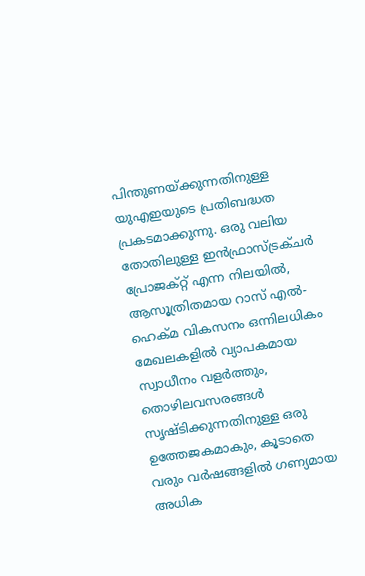പിന്തുണയ്ക്കുന്നതിനുള്ള യുഎഇയുടെ പ്രതിബദ്ധത പ്രകടമാക്കുന്നു. ഒരു വലിയ തോതിലുള്ള ഇൻഫ്രാസ്ട്രക്ചർ പ്രോജക്റ്റ് എന്ന നിലയിൽ, ആസൂത്രിതമായ റാസ് എൽ-ഹെക്മ വികസനം ഒന്നിലധികം മേഖലകളിൽ വ്യാപകമായ സ്വാധീനം വളർത്തും, തൊഴിലവസരങ്ങൾ സൃഷ്ടിക്കുന്നതിനുള്ള ഒരു ഉത്തേജകമാകും, കൂടാതെ വരും വർഷങ്ങളിൽ ഗണ്യമായ അധിക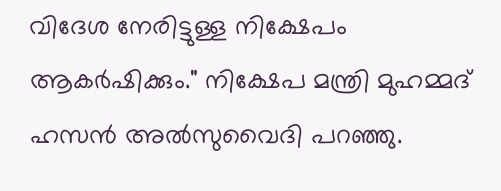വിദേശ നേരിട്ടുള്ള നിക്ഷേപം ആകർഷിക്കും." നിക്ഷേപ മന്ത്രി മുഹമ്മദ് ഹസൻ അൽസുവൈദി പറഞ്ഞു.